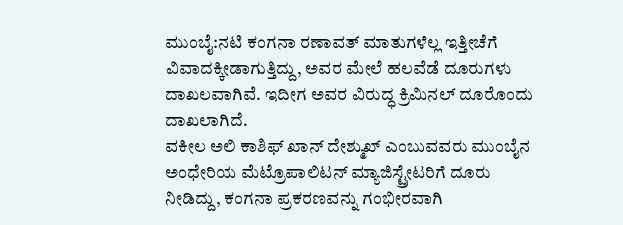ಮುಂಬೈ:ನಟಿ ಕಂಗನಾ ರಣಾವತ್ ಮಾತುಗಳೆಲ್ಲ ಇತ್ತೀಚೆಗೆ ವಿವಾದಕ್ಕೀಡಾಗುತ್ತಿದ್ದು, ಅವರ ಮೇಲೆ ಹಲವೆಡೆ ದೂರುಗಳು ದಾಖಲವಾಗಿವೆ. ಇದೀಗ ಅವರ ವಿರುದ್ಧ ಕ್ರಿಮಿನಲ್ ದೂರೊಂದು ದಾಖಲಾಗಿದೆ.
ವಕೀಲ ಅಲಿ ಕಾಶಿಫ್ ಖಾನ್ ದೇಶ್ಮುಖ್ ಎಂಬುವವರು ಮುಂಬೈನ ಅಂಧೇರಿಯ ಮೆಟ್ರೊಪಾಲಿಟನ್ ಮ್ಯಾಜಿಸ್ಟ್ರೇಟರಿಗೆ ದೂರು ನೀಡಿದ್ದು, ಕಂಗನಾ ಪ್ರಕರಣವನ್ನು ಗಂಭೀರವಾಗಿ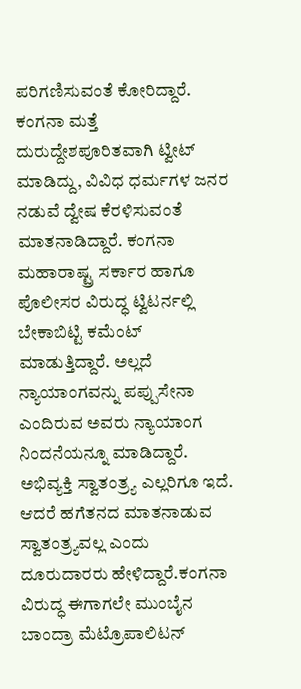ಪರಿಗಣಿಸುವಂತೆ ಕೋರಿದ್ದಾರೆ.
ಕಂಗನಾ ಮತ್ತೆ ದುರುದ್ದೇಶಪೂರಿತವಾಗಿ ಟ್ವೀಟ್ ಮಾಡಿದ್ದು, ವಿವಿಧ ಧರ್ಮಗಳ ಜನರ ನಡುವೆ ದ್ವೇಷ ಕೆರಳಿಸುವಂತೆ ಮಾತನಾಡಿದ್ದಾರೆ. ಕಂಗನಾ ಮಹಾರಾಷ್ಟ್ರ ಸರ್ಕಾರ ಹಾಗೂ ಪೊಲೀಸರ ವಿರುದ್ಧ ಟ್ವಿಟರ್ನಲ್ಲಿ ಬೇಕಾಬಿಟ್ಟಿ ಕಮೆಂಟ್ ಮಾಡುತ್ತಿದ್ದಾರೆ. ಅಲ್ಲದೆ ನ್ಯಾಯಾಂಗವನ್ನು ಪಪ್ಪುಸೇನಾ ಎಂದಿರುವ ಅವರು ನ್ಯಾಯಾಂಗ ನಿಂದನೆಯನ್ನೂ ಮಾಡಿದ್ದಾರೆ. ಅಭಿವ್ಯಕ್ತಿ ಸ್ವಾತಂತ್ರ್ಯ ಎಲ್ಲರಿಗೂ ಇದೆ. ಆದರೆ ಹಗೆತನದ ಮಾತನಾಡುವ ಸ್ವಾತಂತ್ರ್ಯವಲ್ಲ ಎಂದು ದೂರುದಾರರು ಹೇಳಿದ್ದಾರೆ.ಕಂಗನಾ ವಿರುದ್ಧ ಈಗಾಗಲೇ ಮುಂಬೈನ ಬಾಂದ್ರಾ ಮೆಟ್ರೊಪಾಲಿಟನ್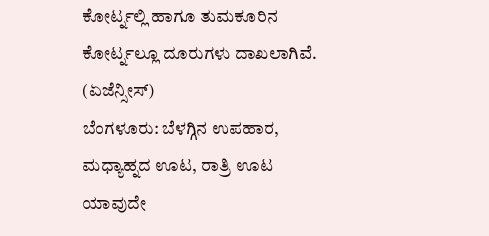ಕೋರ್ಟ್ನಲ್ಲಿ ಹಾಗೂ ತುಮಕೂರಿನ ಕೋರ್ಟ್ನಲ್ಲೂ ದೂರುಗಳು ದಾಖಲಾಗಿವೆ. (ಏಜೆನ್ಸೀಸ್)
ಬೆಂಗಳೂರು: ಬೆಳಗ್ಗಿನ ಉಪಹಾರ, ಮಧ್ಯಾಹ್ನದ ಊಟ, ರಾತ್ರಿ ಊಟ ಯಾವುದೇ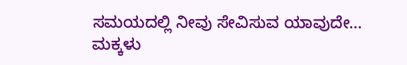ಸಮಯದಲ್ಲಿ ನೀವು ಸೇವಿಸುವ ಯಾವುದೇ…
ಮಕ್ಕಳು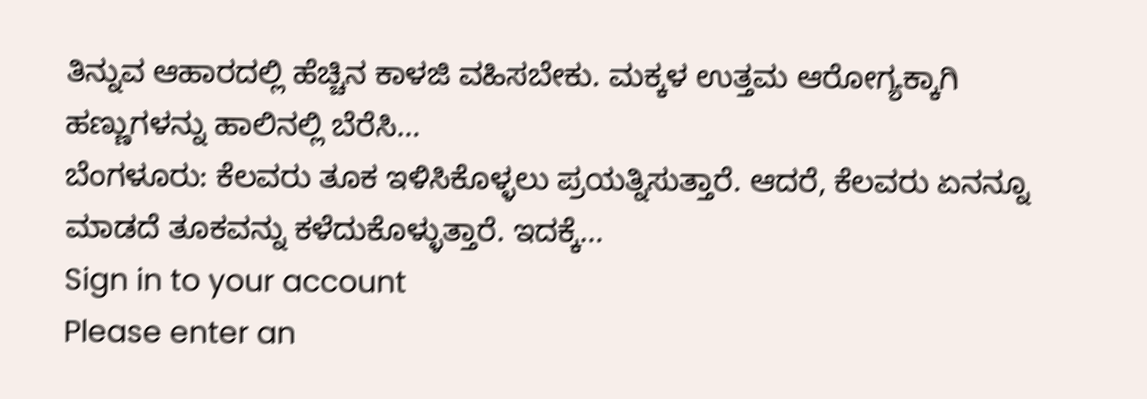ತಿನ್ನುವ ಆಹಾರದಲ್ಲಿ ಹೆಚ್ಚಿನ ಕಾಳಜಿ ವಹಿಸಬೇಕು. ಮಕ್ಕಳ ಉತ್ತಮ ಆರೋಗ್ಯಕ್ಕಾಗಿ ಹಣ್ಣುಗಳನ್ನು ಹಾಲಿನಲ್ಲಿ ಬೆರೆಸಿ…
ಬೆಂಗಳೂರು: ಕೆಲವರು ತೂಕ ಇಳಿಸಿಕೊಳ್ಳಲು ಪ್ರಯತ್ನಿಸುತ್ತಾರೆ. ಆದರೆ, ಕೆಲವರು ಏನನ್ನೂ ಮಾಡದೆ ತೂಕವನ್ನು ಕಳೆದುಕೊಳ್ಳುತ್ತಾರೆ. ಇದಕ್ಕೆ…
Sign in to your account
Please enter an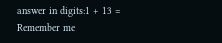answer in digits:1 + 13 =
Remember me